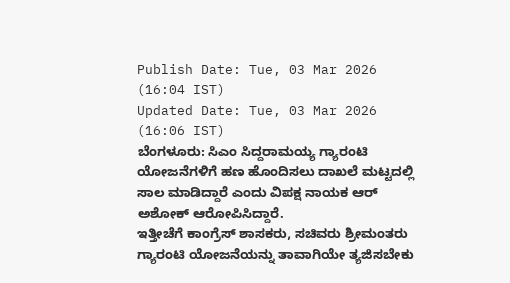Publish Date: Tue, 03 Mar 2026 (16:04 IST)
Updated Date: Tue, 03 Mar 2026 (16:06 IST)
ಬೆಂಗಳೂರು: ಸಿಎಂ ಸಿದ್ದರಾಮಯ್ಯ ಗ್ಯಾರಂಟಿ ಯೋಜನೆಗಳಿಗೆ ಹಣ ಹೊಂದಿಸಲು ದಾಖಲೆ ಮಟ್ಟದಲ್ಲಿ ಸಾಲ ಮಾಡಿದ್ದಾರೆ ಎಂದು ವಿಪಕ್ಷ ನಾಯಕ ಆರ್ ಅಶೋಕ್ ಆರೋಪಿಸಿದ್ದಾರೆ.
ಇತ್ತೀಚೆಗೆ ಕಾಂಗ್ರೆಸ್ ಶಾಸಕರು, ಸಚಿವರು ಶ್ರೀಮಂತರು ಗ್ಯಾರಂಟಿ ಯೋಜನೆಯನ್ನು ತಾವಾಗಿಯೇ ತ್ಯಜಿಸಬೇಕು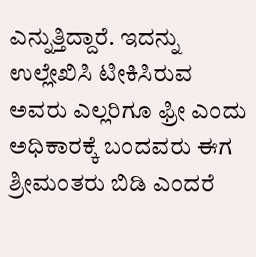ಎನ್ನುತ್ತಿದ್ದಾರೆ. ಇದನ್ನು ಉಲ್ಲೇಖಿಸಿ ಟೀಕಿಸಿರುವ ಅವರು ಎಲ್ಲರಿಗೂ ಫ್ರೀ ಎಂದು ಅಧಿಕಾರಕ್ಕೆ ಬಂದವರು ಈಗ ಶ್ರೀಮಂತರು ಬಿಡಿ ಎಂದರೆ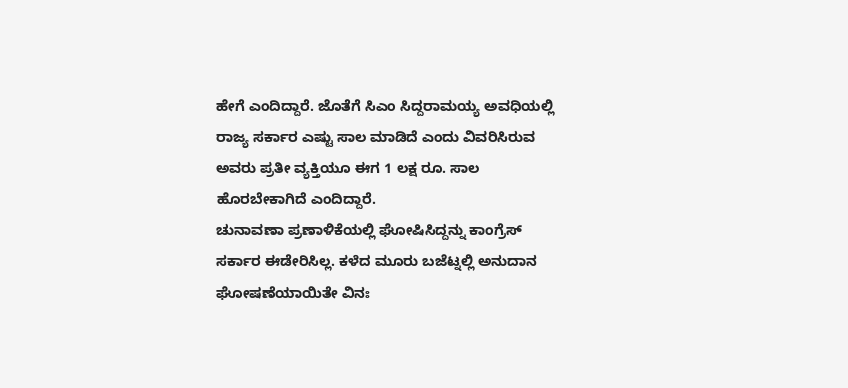ಹೇಗೆ ಎಂದಿದ್ದಾರೆ. ಜೊತೆಗೆ ಸಿಎಂ ಸಿದ್ದರಾಮಯ್ಯ ಅವಧಿಯಲ್ಲಿ ರಾಜ್ಯ ಸರ್ಕಾರ ಎಷ್ಟು ಸಾಲ ಮಾಡಿದೆ ಎಂದು ವಿವರಿಸಿರುವ ಅವರು ಪ್ರತೀ ವ್ಯಕ್ತಿಯೂ ಈಗ 1 ಲಕ್ಷ ರೂ. ಸಾಲ ಹೊರಬೇಕಾಗಿದೆ ಎಂದಿದ್ದಾರೆ.
ಚುನಾವಣಾ ಪ್ರಣಾಳಿಕೆಯಲ್ಲಿ ಘೋಷಿಸಿದ್ದನ್ನು ಕಾಂಗ್ರೆಸ್ ಸರ್ಕಾರ ಈಡೇರಿಸಿಲ್ಲ. ಕಳೆದ ಮೂರು ಬಜೆಟ್ನಲ್ಲಿ ಅನುದಾನ ಘೋಷಣೆಯಾಯಿತೇ ವಿನಃ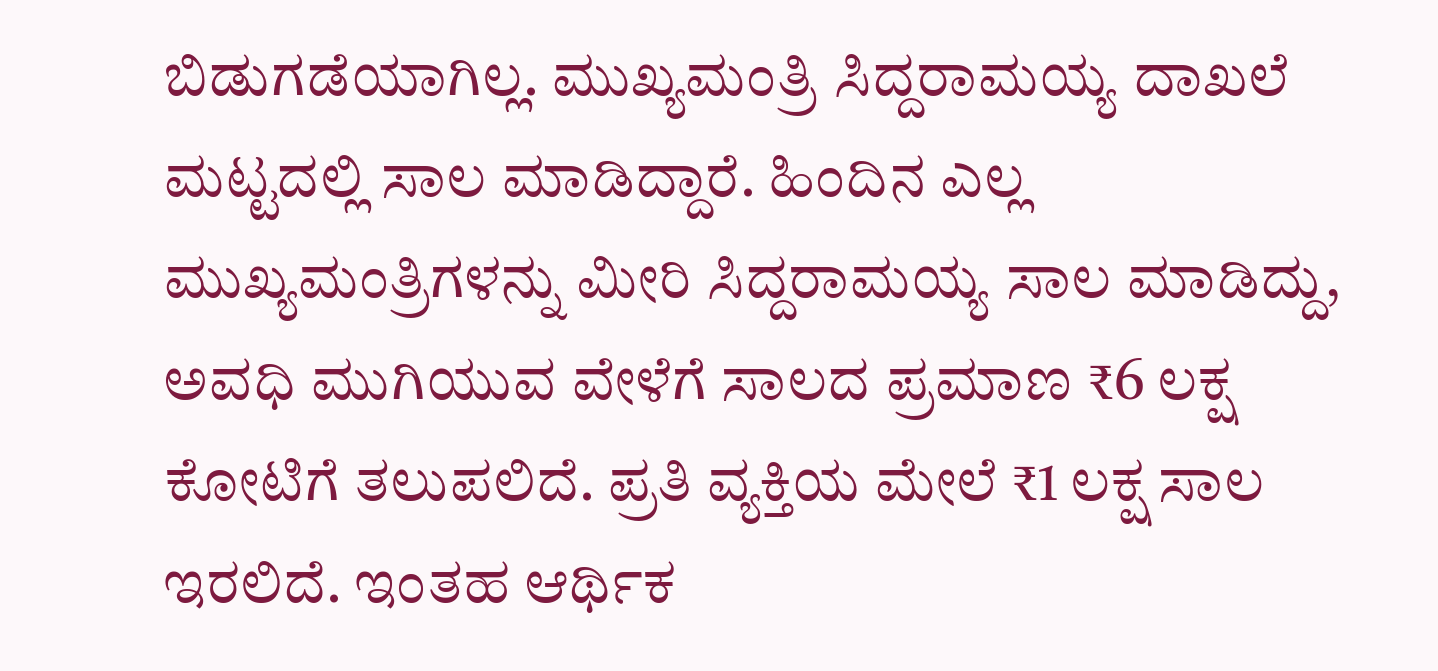ಬಿಡುಗಡೆಯಾಗಿಲ್ಲ. ಮುಖ್ಯಮಂತ್ರಿ ಸಿದ್ದರಾಮಯ್ಯ ದಾಖಲೆ ಮಟ್ಟದಲ್ಲಿ ಸಾಲ ಮಾಡಿದ್ದಾರೆ. ಹಿಂದಿನ ಎಲ್ಲ ಮುಖ್ಯಮಂತ್ರಿಗಳನ್ನು ಮೀರಿ ಸಿದ್ದರಾಮಯ್ಯ ಸಾಲ ಮಾಡಿದ್ದು, ಅವಧಿ ಮುಗಿಯುವ ವೇಳೆಗೆ ಸಾಲದ ಪ್ರಮಾಣ ₹6 ಲಕ್ಷ ಕೋಟಿಗೆ ತಲುಪಲಿದೆ. ಪ್ರತಿ ವ್ಯಕ್ತಿಯ ಮೇಲೆ ₹1 ಲಕ್ಷ ಸಾಲ ಇರಲಿದೆ. ಇಂತಹ ಆರ್ಥಿಕ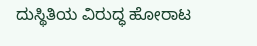ದುಸ್ಥಿತಿಯ ವಿರುದ್ಧ ಹೋರಾಟ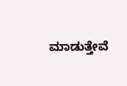ಮಾಡುತ್ತೇವೆ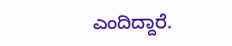ಎಂದಿದ್ದಾರೆ.